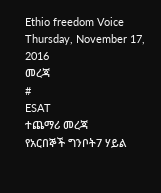Ethio freedom Voice
Thursday, November 17, 2016
መረጃ
#
ESAT
ተጨማሪ መረጃ
የአርበኞች ግንቦት7 ሃይል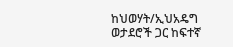ከህወሃት/ኢህአዴግ ወታደሮች ጋር ከፍተኛ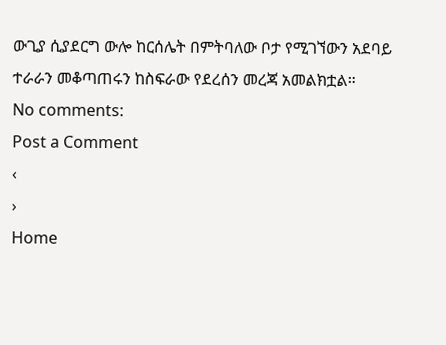ውጊያ ሲያደርግ ውሎ ከርሰሌት በምትባለው ቦታ የሚገኘውን አደባይ ተራራን መቆጣጠሩን ከስፍራው የደረሰን መረጃ አመልክቷል።
No comments:
Post a Comment
‹
›
Home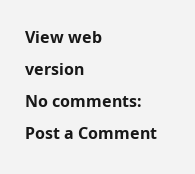View web version
No comments:
Post a Comment